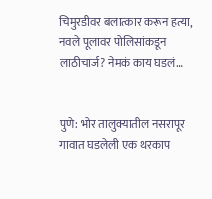चिमुरडीवर बलात्कार करून हत्या, नवले पूलावर पोलिसांकडून लाठीचार्ज? नेमकं काय घडलं…


पुणे: भोर तालुक्यातील नसरापूर गावात घडलेली एक थरकाप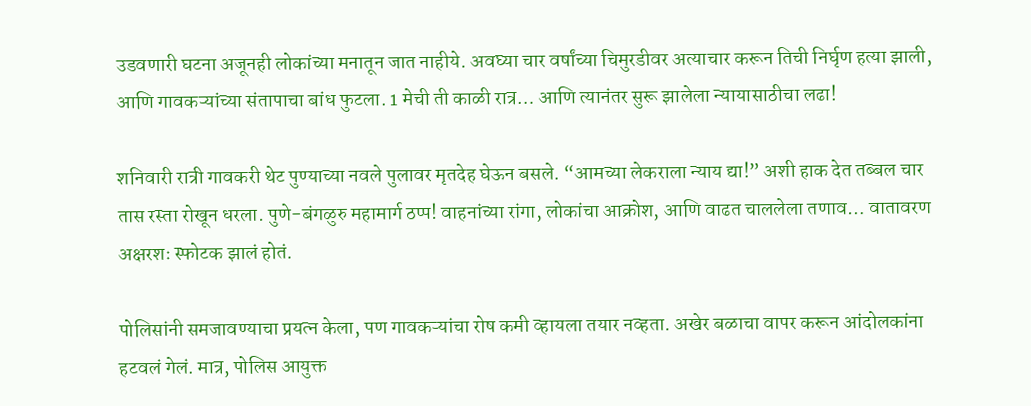उडवणारी घटना अजूनही लोकांच्या मनातून जात नाहीये. अवघ्या चार वर्षांच्या चिमुरडीवर अत्याचार करून तिची निर्घृण हत्या झाली, आणि गावकऱ्यांच्या संतापाचा बांध फुटला. 1 मेची ती काळी रात्र… आणि त्यानंतर सुरू झालेला न्यायासाठीचा लढा!

शनिवारी रात्री गावकरी थेट पुण्याच्या नवले पुलावर मृतदेह घेऊन बसले. “आमच्या लेकराला न्याय द्या!” अशी हाक देत तब्बल चार तास रस्ता रोखून धरला. पुणे-बंगळुरु महामार्ग ठप्प! वाहनांच्या रांगा, लोकांचा आक्रोश, आणि वाढत चाललेला तणाव… वातावरण अक्षरशः स्फोटक झालं होतं.

पोलिसांनी समजावण्याचा प्रयत्न केला, पण गावकऱ्यांचा रोष कमी व्हायला तयार नव्हता. अखेर बळाचा वापर करून आंदोलकांना हटवलं गेलं. मात्र, पोलिस आयुक्त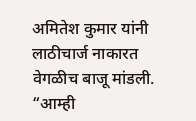अमितेश कुमार यांनी लाठीचार्ज नाकारत वेगळीच बाजू मांडली. “आम्ही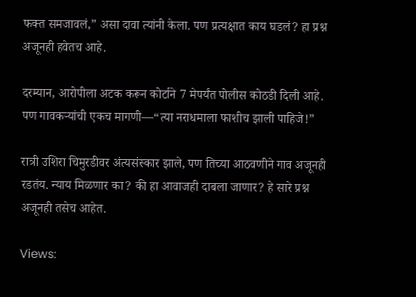फक्त समजावलं,” असा दावा त्यांनी केला. पण प्रत्यक्षात काय घडलं? हा प्रश्न अजूनही हवेतच आहे.

दरम्यान, आरोपीला अटक करून कोर्टाने 7 मेपर्यंत पोलीस कोठडी दिली आहे. पण गावकऱ्यांची एकच मागणी—“त्या नराधमाला फाशीच झाली पाहिजे!”

रात्री उशिरा चिमुरडीवर अंत्यसंस्कार झाले, पण तिच्या आठवणीने गाव अजूनही रडतंय. न्याय मिळणार का? की हा आवाजही दाबला जाणार? हे सारे प्रश्न अजूनही तसेच आहेत.

Views: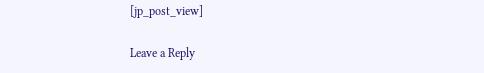[jp_post_view]

Leave a Reply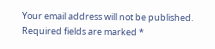Your email address will not be published. Required fields are marked *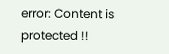error: Content is protected !!